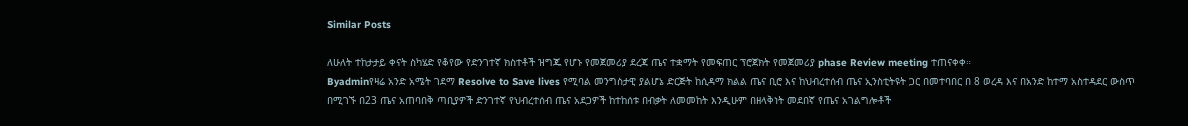Similar Posts

ለሁለት ተከታታይ ቀናት ስካሄድ የቆየው የድንገተኛ ክስተቶች ዝግጁ የሆኑ የመጀመሪያ ደረጃ ጤና ተቋማት የመፍጠር ፕሮጀክት የመጀመሪያ phase Review meeting ተጠናቀቀ።
Byadminየዛሬ አንድ አሜት ገደማ Resolve to Save lives የሚባል መንግስታዊ ያልሆኔ ድርጅት ከሲዳማ ክልል ጤና ቢሮ እና ከህብረተሰብ ጤና ኢንስቲትዩት ጋር በመተባበር በ 8 ወረዳ እና በአንድ ከተማ አስተዳደር ውስጥ በሚገኙ በ23 ጤና አጠባበቅ ጣቢያዎች ድንገተኛ የህብረተሰብ ጤና አደጋዎች ከተከሰቱ በብቃት ለመመከት እንዲሁም በዘላቅነት መደበኛ የጤና አገልግሎቶች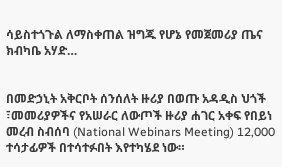ሳይስተጎጉል ለማስቀጠል ዝግጁ የሆኔ የመጀመሪያ ጤና ክብካቤ አሃድ…


በመድኃኒት አቅርቦት ሰንሰለት ዙሪያ በወጡ አዳዲስ ህጎች ፣መመሪያዎችና የአሠራር ለውጦች ዙሪያ ሐገር አቀፍ የበይነ መረብ ስብሰባ (National Webinars Meeting) 12,000 ተሳታፊዎች በተሳተፉበት እየተካሄደ ነው።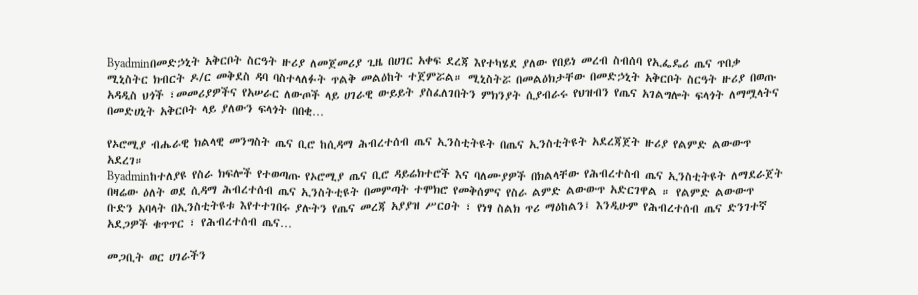Byadminበመድኃኒት አቅርቦት ስርዓት ዙሪያ ለመጀመሪያ ጊዜ በሀገር አቀፍ ደረጃ እየተካሄደ ያለው የበይነ መረብ ስብሰባ የኢፌዴሪ ጤና ጥበቃ ሚኒስትር ክብርት ዶ/ር መቅደስ ዳባ ባስተላለፉት ጥልቅ መልዕከት ተጀምሯል። ሚኒስትሯ በመልዕክታቸው በመድኃኒት አቅርቦት ስርዓት ዙሪያ በወጡ አዳዲስ ህጎች ፣መመሪያዎችና የአሠራር ለውጦች ላይ ሀገራዊ ውይይት ያስፈለገበትን ምክንያት ሲያብራሩ የህዝብን የጤና አገልግሎት ፍላጎት ለማሟላትና በመድሀኒት አቅርቦት ላይ ያለውን ፍላጎት በበቂ…

የኦሮሚያ ብሔራዊ ክልላዊ መንግስት ጤና ቢሮ ከሲዳማ ሕብረተሰብ ጤና ኢንስቲትዩት በጤና ኢንስቲትዩት አደረጃጀት ዙሪያ የልምድ ልውውጥ አደረገ።
Byadminከተለያዩ የስራ ክፍሎች የተወጣጡ የኦሮሚያ ጤና ቢሮ ዳይሬክተሮች እና ባለሙያዎች በክልላቸው የሕብረተስብ ጤና ኢንስቲትዩት ለማደራጀት በዛሬው ዕለት ወደ ሲዳማ ሕብረተሰብ ጤና ኢንስትቲዩት በመምጣት ተሞክሮ የመቅሰምና የስራ ልምድ ልውውጥ አድርገዋል ። የልምድ ልውውጥ ቡድን አባላት በኢንስቲትዩቱ እየተተገበሩ ያሉትን የጤና መረጃ አያያዝ ሥርዐት ፣ የነፃ ስልክ ጥሪ ማዕከልን፤ እንዲሁም የሕብረተሰብ ጤና ድንገተኛ አደጋዎች ቁጥጥር ፣ የሕብረተሰብ ጤና…

መጋቢት ወር ሀገራችን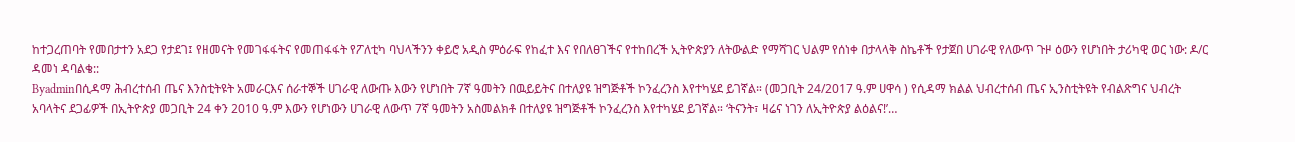ከተጋረጠባት የመበታተን አደጋ የታደገ፤ የዘመናት የመገፋፋትና የመጠፋፋት የፖለቲካ ባህላችንን ቀይሮ አዲስ ምዕራፍ የከፈተ እና የበለፀገችና የተከበረች ኢትዮጵያን ለትውልድ የማሻገር ህልም የሰነቀ በታላላቅ ስኬቶች የታጀበ ሀገራዊ የለውጥ ጉዞ ዕውን የሆነበት ታሪካዊ ወር ነው: ዶ/ር ዳመነ ዳባልቄ::
Byadminበሲዳማ ሕብረተሰብ ጤና እንስቲትዩት አመራርእና ሰራተኞች ሀገራዊ ለውጡ እውን የሆነበት 7ኛ ዓመትን በዉይይትና በተለያዩ ዝግጅቶች ኮንፈረንስ እየተካሄደ ይገኛል። (መጋቢት 24/2017 ዓ.ም ሀዋሳ ) የሲዳማ ክልል ህብረተሰብ ጤና ኢንስቲትዩት የብልጽግና ህብረት አባላትና ደጋፊዎች በኢትዮጵያ መጋቢት 24 ቀን 2010 ዓ.ም እውን የሆነውን ሀገራዊ ለውጥ 7ኛ ዓመትን አስመልክቶ በተለያዩ ዝግጅቶች ኮንፈረንስ እየተካሄደ ይገኛል። ‘ትናንት፣ ዛሬና ነገን ለኢትዮጵያ ልዕልና!’…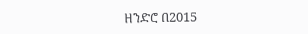ዘንድሮ በ2015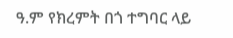ዓ.ም የክረምት በጎ ተግባር ላይ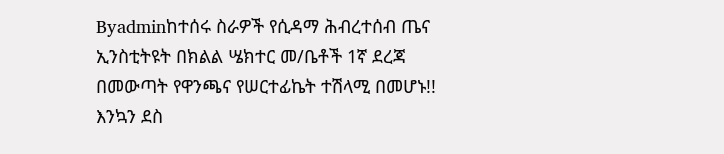Byadminከተሰሩ ስራዎች የሲዳማ ሕብረተሰብ ጤና ኢንስቲትዩት በክልል ሤክተር መ/ቤቶች 1ኛ ደረጃ በመውጣት የዋንጫና የሠርተፊኬት ተሽላሚ በመሆኑ!! እንኳን ደስ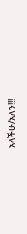አላችሁ/አለን!!!